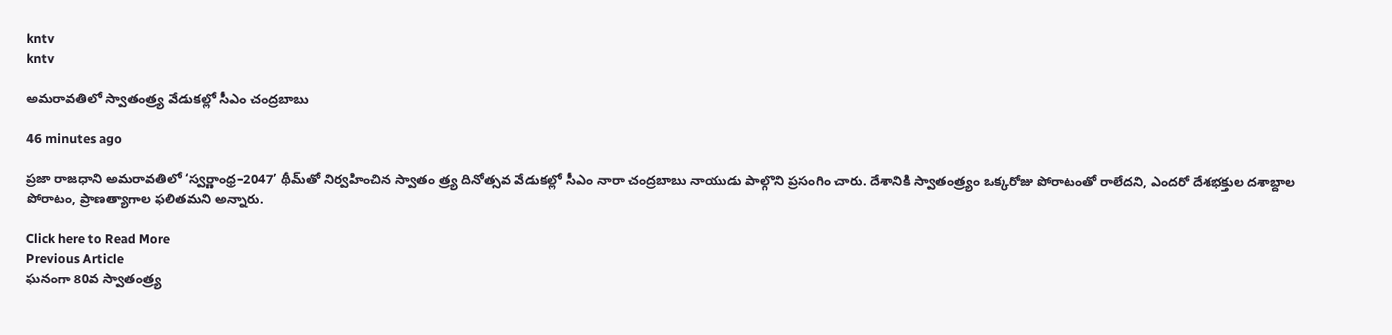kntv
kntv

అమరావతిలో స్వాతంత్ర్య వేడుకల్లో సీఎం చంద్రబాబు

46 minutes ago

ప్రజా రాజధాని అమరావతిలో ‘స్వర్ణాంధ్ర–2047’ థీమ్‌తో నిర్వహించిన స్వాతం త్ర్య దినోత్సవ వేడుకల్లో సీఎం నారా చంద్రబాబు నాయుడు పాల్గొని ప్రసంగిం చారు. దేశానికి స్వాతంత్ర్యం ఒక్కరోజు పోరాటంతో రాలేదని, ఎందరో దేశభక్తుల దశాబ్దాల పోరాటం, ప్రాణత్యాగాల ఫలితమని అన్నారు.

Click here to Read More
Previous Article
ఘనంగా 80వ స్వాతంత్ర్య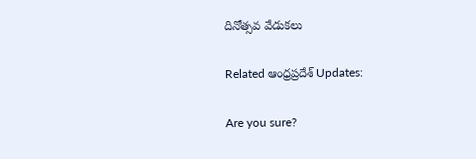దినోత్సవ వేడుకలు

Related ఆంధ్రప్రదేశ్ Updates:

Are you sure?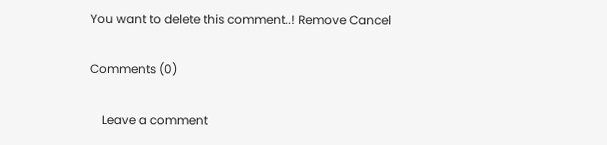You want to delete this comment..! Remove Cancel

Comments (0)

    Leave a comment